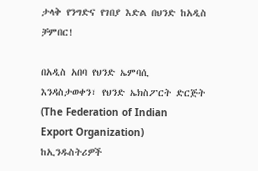ታላቅ የንግድና የገበያ እድል በህንድ ከአዲስ ቻምበር!

በአዲስ አበባ የህንድ ኤምባሲ እንዳስታወቀን፣ የህንድ ኤክስፖርት ድርጅት (The Federation of Indian Export Organization) ከኢንዱስትሪዎች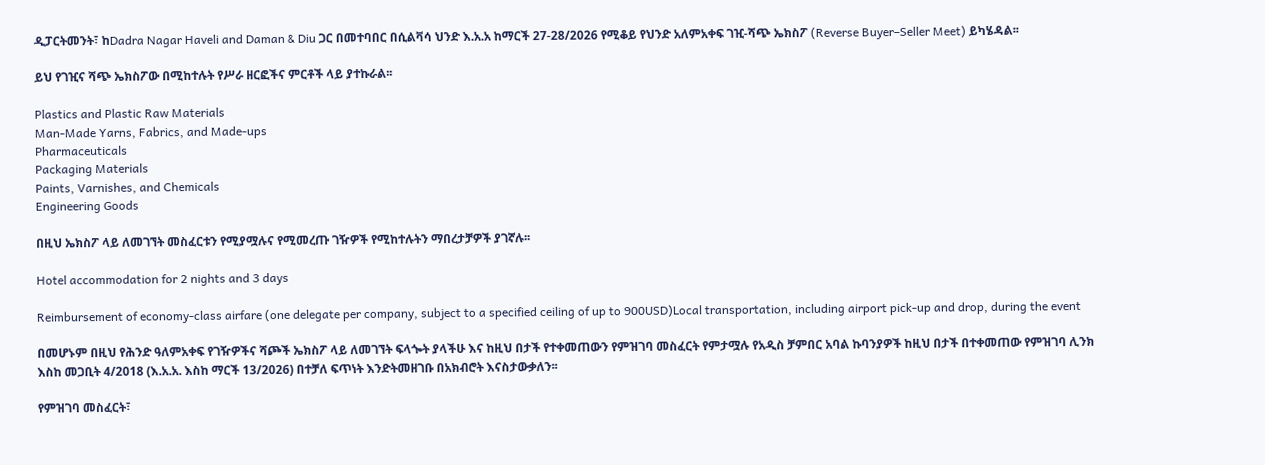ዲፓርትመንት፣ ከDadra Nagar Haveli and Daman & Diu ጋር በመተባበር በሲልቫሳ ህንድ እ.አ.አ ከማርች 27-28/2026 የሚቆይ የህንድ አለምአቀፍ ገዢ-ሻጭ ኤክስፖ (Reverse Buyer–Seller Meet) ይካሄዳል፡፡

ይህ የገዢና ሻጭ ኤክስፖው በሚከተሉት የሥራ ዘርፎችና ምርቶች ላይ ያተኩራል፡፡

Plastics and Plastic Raw Materials
Man-Made Yarns, Fabrics, and Made-ups
Pharmaceuticals
Packaging Materials
Paints, Varnishes, and Chemicals
Engineering Goods

በዚህ ኤክስፖ ላይ ለመገኘት መስፈርቱን የሚያሟሉና የሚመረጡ ገዥዎች የሚከተሉትን ማበረታቻዎች ያገኛሉ፡፡

Hotel accommodation for 2 nights and 3 days

Reimbursement of economy-class airfare (one delegate per company, subject to a specified ceiling of up to 900USD)Local transportation, including airport pick-up and drop, during the event

በመሆኑም በዚህ የሕንድ ዓለምአቀፍ የገዥዎችና ሻጮች ኤክስፖ ላይ ለመገኘት ፍላጐት ያላችሁ እና ከዚህ በታች የተቀመጠውን የምዝገባ መስፈርት የምታሟሉ የአዲስ ቻምበር አባል ኩባንያዎች ከዚህ በታች በተቀመጠው የምዝገባ ሊንክ እስከ መጋቢት 4/2018 (እ.አ.አ. እስከ ማርች 13/2026) በተቻለ ፍጥነት እንድትመዘገቡ በአክብሮት እናስታውቃለን፡፡

የምዝገባ መስፈርት፣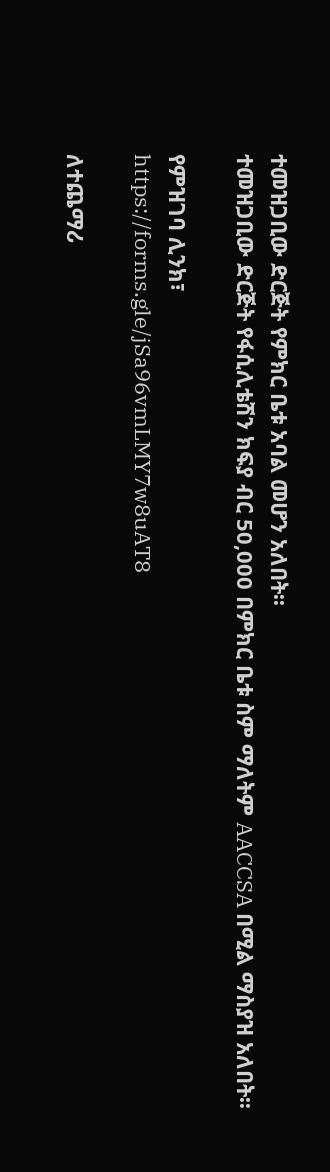ተመዝጋቢው ድርጅት የምክር ቤቱ አባል መሆን አለበት፡፡
ተመዝጋቢው ድርጅት የፋሲሊቴሽን ክፍያ ብር 50,000 በምክር ቤቱ ስም ማለትም AACCSA በሚል ማስያዝ አለበት፡፡

የምዝገባ ሊንክ፣
https://forms.gle/jSa96vmLMY7w8uAT8

ለተጨማሪ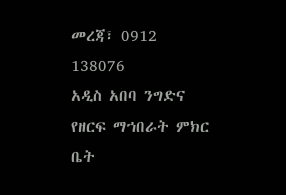መረጃ፣ 0912 138076
አዲስ አበባ ንግድና የዘርፍ ማኀበራት ምክር ቤት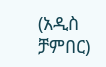(አዲስ ቻምበር)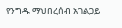የንግዱ ማህበረሰብ አገልጋይ